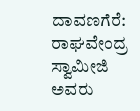ದಾವಣಗೆರೆ: ರಾಘವೇಂದ್ರ ಸ್ವಾಮೀಜಿ ಅವರು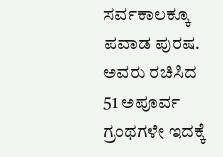ಸರ್ವಕಾಲಕ್ಕೂ ಪವಾಡ ಪುರಷ. ಅವರು ರಚಿಸಿದ 51 ಅಪೂರ್ವ ಗ್ರಂಥಗಳೇ ಇದಕ್ಕೆ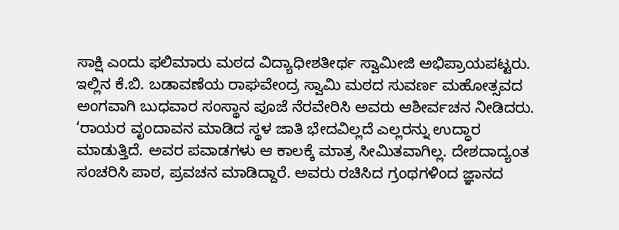ಸಾಕ್ಷಿ ಎಂದು ಫಲಿಮಾರು ಮಠದ ವಿದ್ಯಾಧೀಶತೀರ್ಥ ಸ್ವಾಮೀಜಿ ಅಭಿಪ್ರಾಯಪಟ್ಟರು.
ಇಲ್ಲಿನ ಕೆ.ಬಿ. ಬಡಾವಣೆಯ ರಾಘವೇಂದ್ರ ಸ್ವಾಮಿ ಮಠದ ಸುವರ್ಣ ಮಹೋತ್ಸವದ ಅಂಗವಾಗಿ ಬುಧವಾರ ಸಂಸ್ಥಾನ ಪೂಜೆ ನೆರವೇರಿಸಿ ಅವರು ಆಶೀರ್ವಚನ ನೀಡಿದರು.
‘ರಾಯರ ವೃಂದಾವನ ಮಾಡಿದ ಸ್ಥಳ ಜಾತಿ ಭೇದವಿಲ್ಲದೆ ಎಲ್ಲರನ್ನು ಉದ್ಧಾರ ಮಾಡುತ್ತಿದೆ. ಅವರ ಪವಾಡಗಳು ಆ ಕಾಲಕ್ಕೆ ಮಾತ್ರ ಸೀಮಿತವಾಗಿಲ್ಲ. ದೇಶದಾದ್ಯಂತ ಸಂಚರಿಸಿ ಪಾಠ, ಪ್ರವಚನ ಮಾಡಿದ್ದಾರೆ. ಅವರು ರಚಿಸಿದ ಗ್ರಂಥಗಳಿಂದ ಜ್ಞಾನದ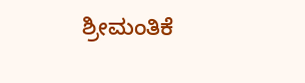ಶ್ರೀಮಂತಿಕೆ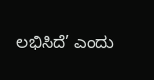ಲಭಿಸಿದೆ’ ಎಂದು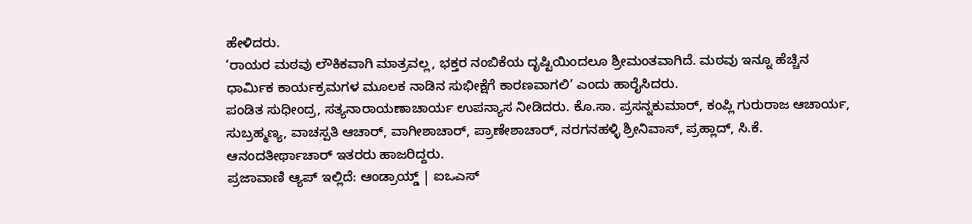ಹೇಳಿದರು.
‘ರಾಯರ ಮಠವು ಲೌಕಿಕವಾಗಿ ಮಾತ್ರವಲ್ಲ, ಭಕ್ತರ ನಂಬಿಕೆಯ ದೃಷ್ಟಿಯಿಂದಲೂ ಶ್ರೀಮಂತವಾಗಿದೆ. ಮಠವು ಇನ್ನೂ ಹೆಚ್ಚಿನ ಧಾರ್ಮಿಕ ಕಾರ್ಯಕ್ರಮಗಳ ಮೂಲಕ ನಾಡಿನ ಸುಭೀಕ್ಷೆಗೆ ಕಾರಣವಾಗಲಿ’ ಎಂದು ಹಾರೈಸಿದರು.
ಪಂಡಿತ ಸುಧೀಂದ್ರ, ಸತ್ಯನಾರಾಯಣಾಚಾರ್ಯ ಉಪನ್ಯಾಸ ನೀಡಿದರು. ಕೊ.ಸಾ. ಪ್ರಸನ್ನಕುಮಾರ್, ಕಂಪ್ಲಿ ಗುರುರಾಜ ಆಚಾರ್ಯ, ಸುಬ್ರಹ್ಮಣ್ಯ, ವಾಚಸ್ಪತಿ ಆಚಾರ್, ವಾಗೀಶಾಚಾರ್, ಪ್ರಾಣೇಶಾಚಾರ್, ನರಗನಹಳ್ಳಿ ಶ್ರೀನಿವಾಸ್, ಪ್ರಹ್ಲಾದ್, ಸಿ.ಕೆ. ಆನಂದತೀರ್ಥಾಚಾರ್ ಇತರರು ಹಾಜರಿದ್ದರು.
ಪ್ರಜಾವಾಣಿ ಆ್ಯಪ್ ಇಲ್ಲಿದೆ: ಆಂಡ್ರಾಯ್ಡ್ | ಐಒಎಸ್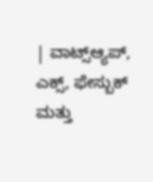| ವಾಟ್ಸ್ಆ್ಯಪ್, ಎಕ್ಸ್, ಫೇಸ್ಬುಕ್ ಮತ್ತು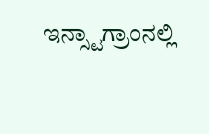ಇನ್ಸ್ಟಾಗ್ರಾಂನಲ್ಲಿ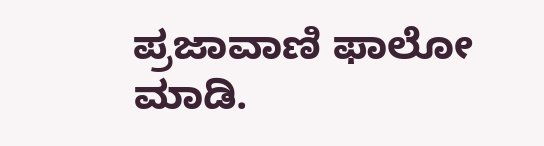ಪ್ರಜಾವಾಣಿ ಫಾಲೋ ಮಾಡಿ.